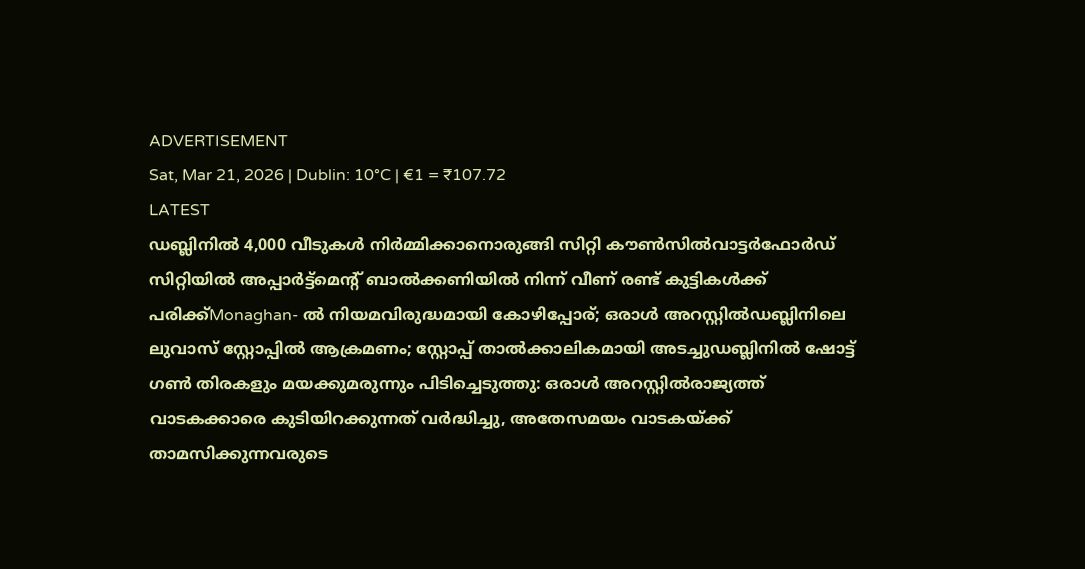ADVERTISEMENT
Sat, Mar 21, 2026 | Dublin: 10°C | €1 = ₹107.72
LATEST
ഡബ്ലിനിൽ 4,000 വീടുകൾ നിർമ്മിക്കാനൊരുങ്ങി സിറ്റി കൗൺസിൽവാട്ടർഫോർഡ് സിറ്റിയിൽ അപ്പാർട്ട്മെന്റ് ബാൽക്കണിയിൽ നിന്ന് വീണ് രണ്ട് കുട്ടികൾക്ക് പരിക്ക്Monaghan- ൽ നിയമവിരുദ്ധമായി കോഴിപ്പോര്; ഒരാൾ അറസ്റ്റിൽഡബ്ലിനിലെ ലുവാസ് സ്റ്റോപ്പിൽ ആക്രമണം; സ്റ്റോപ്പ് താൽക്കാലികമായി അടച്ചുഡബ്ലിനിൽ ഷോട്ട് ഗൺ തിരകളും മയക്കുമരുന്നും പിടിച്ചെടുത്തു: ഒരാൾ അറസ്റ്റിൽരാജ്യത്ത് വാടകക്കാരെ കുടിയിറക്കുന്നത് വർദ്ധിച്ചു, അതേസമയം വാടകയ്ക്ക് താമസിക്കുന്നവരുടെ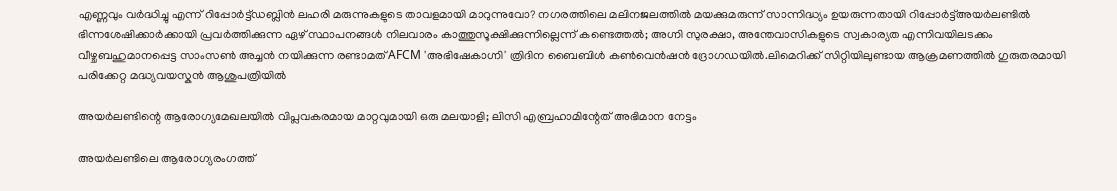എണ്ണവും വർദ്ധിച്ചു എന്ന് റിപ്പോർട്ട്ഡബ്ലിൻ ലഹരി മരുന്നുകളുടെ താവളമായി മാറുന്നുവോ? നഗരത്തിലെ മലിനജലത്തിൽ മയക്കുമരുന്ന് സാന്നിദ്ധ്യം ഉയരുന്നതായി റിപ്പോർട്ട്അയർലണ്ടിൽ ഭിന്നശേഷിക്കാർക്കായി പ്രവർത്തിക്കുന്ന ഏഴ് സ്ഥാപനങ്ങൾ നിലവാരം കാത്തുസൂക്ഷിക്കുന്നില്ലെന്ന് കണ്ടെത്തൽ; അഗ്നി സുരക്ഷാ, അന്തേവാസികളുടെ സ്വകാര്യത എന്നിവയിലടക്കം വീഴ്ചബഹുമാനപ്പെട്ട സാംസൺ അച്ചൻ നയിക്കുന്ന രണ്ടാമത് AFCM 'അഭിഷേകാഗ്നി' ത്രിദിന ബൈബിൾ കൺവെൻഷൻ ദ്രോഗഡയിൽ.ലിമെറിക്ക് സിറ്റിയിലുണ്ടായ ആക്രമണത്തിൽ ഗുരുതരമായി പരിക്കേറ്റ മദ്ധ്യവയസ്കൻ ആശുപത്രിയിൽ

അയർലണ്ടിന്റെ ആരോഗ്യമേഖലയിൽ വിപ്ലവകരമായ മാറ്റവുമായി ഒരു മലയാളി; ലിസി എബ്രഹാമിന്റേത് അഭിമാന നേട്ടം

അയര്‍ലണ്ടിലെ ആരോഗ്യരംഗത്ത്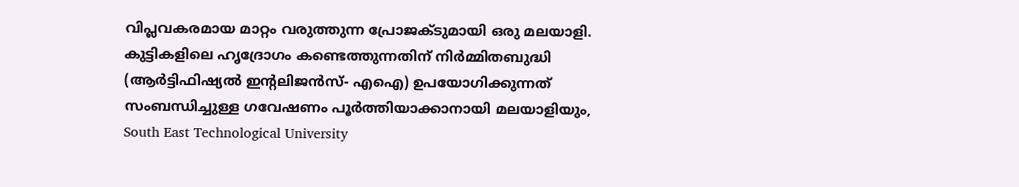വിപ്ലവകരമായ മാറ്റം വരുത്തുന്ന പ്രോജക്ടുമായി ഒരു മലയാളി. കുട്ടികളിലെ ഹൃദ്രോഗം കണ്ടെത്തുന്നതിന് നിര്‍മ്മിതബുദ്ധി (ആര്‍ട്ടിഫിഷ്യല്‍ ഇന്റലിജന്‍സ്- എഐ) ഉപയോഗിക്കുന്നത് സംബന്ധിച്ചുള്ള ഗവേഷണം പൂര്‍ത്തിയാക്കാനായി മലയാളിയും, South East Technological University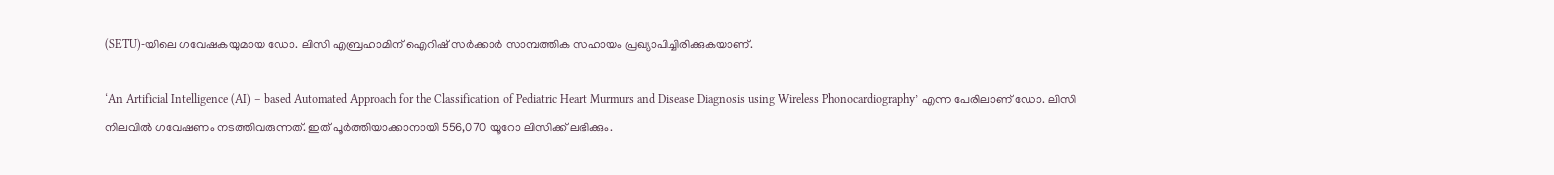(SETU)-യിലെ ഗവേഷകയുമായ ഡോ. ലിസി എബ്രഹാമിന് ഐറിഷ് സര്‍ക്കാര്‍ സാമ്പത്തിക സഹായം പ്രഖ്യാപിച്ചിരിക്കുകയാണ്.

‘An Artificial Intelligence (AI) – based Automated Approach for the Classification of Pediatric Heart Murmurs and Disease Diagnosis using Wireless Phonocardiography’ എന്ന പേരിലാണ് ഡോ. ലിസി നിലവില്‍ ഗവേഷണം നടത്തിവരുന്നത്. ഇത് പൂര്‍ത്തിയാക്കാനായി 556,070 യൂറോ ലിസിക്ക് ലഭിക്കും.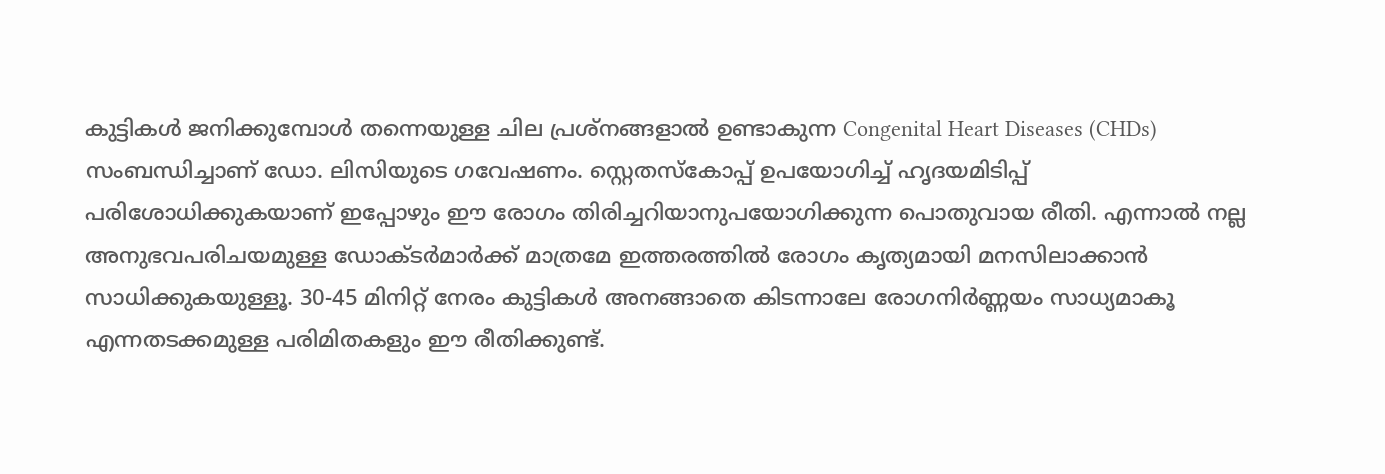കുട്ടികള്‍ ജനിക്കുമ്പോള്‍ തന്നെയുള്ള ചില പ്രശ്‌നങ്ങളാല്‍ ഉണ്ടാകുന്ന Congenital Heart Diseases (CHDs) സംബന്ധിച്ചാണ് ഡോ. ലിസിയുടെ ഗവേഷണം. സ്റ്റെതസ്‌കോപ്പ് ഉപയോഗിച്ച് ഹൃദയമിടിപ്പ് പരിശോധിക്കുകയാണ് ഇപ്പോഴും ഈ രോഗം തിരിച്ചറിയാനുപയോഗിക്കുന്ന പൊതുവായ രീതി. എന്നാല്‍ നല്ല അനുഭവപരിചയമുള്ള ഡോക്ടര്‍മാര്‍ക്ക് മാത്രമേ ഇത്തരത്തില്‍ രോഗം കൃത്യമായി മനസിലാക്കാന്‍ സാധിക്കുകയുള്ളൂ. 30-45 മിനിറ്റ് നേരം കുട്ടികള്‍ അനങ്ങാതെ കിടന്നാലേ രോഗനിര്‍ണ്ണയം സാധ്യമാകൂ എന്നതടക്കമുള്ള പരിമിതകളും ഈ രീതിക്കുണ്ട്.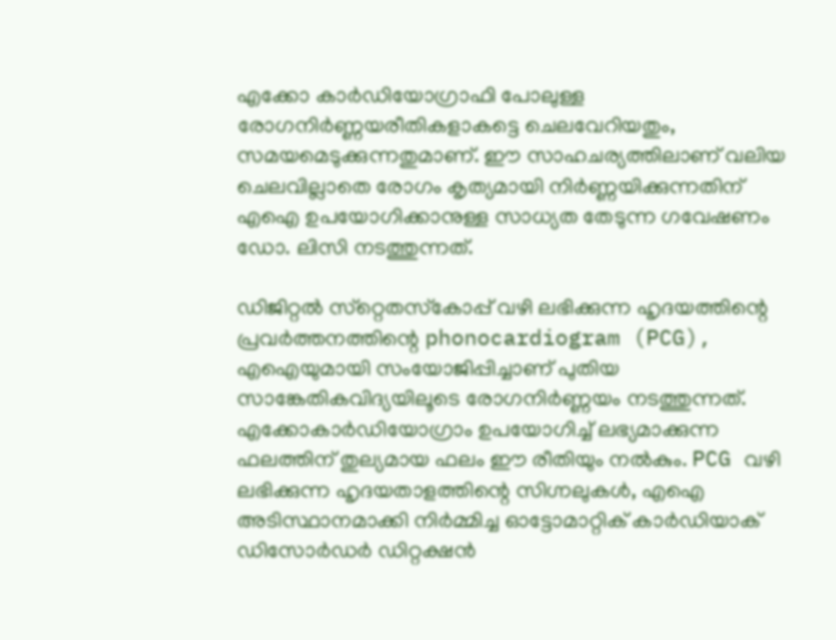എക്കോ കാര്‍ഡിയോഗ്രാഫി പോലുള്ള രോഗനിര്‍ണ്ണയരീതികളാകട്ടെ ചെലവേറിയതും, സമയമെടുക്കുന്നതുമാണ്. ഈ സാഹചര്യത്തിലാണ് വലിയ ചെലവില്ലാതെ രോഗം കൃത്യമായി നിര്‍ണ്ണയിക്കുന്നതിന് എഐ ഉപയോഗിക്കാനുള്ള സാധ്യത തേടുന്ന ഗവേഷണം ഡോ. ലിസി നടത്തുന്നത്.

ഡിജിറ്റല്‍ സ്‌റ്റെതസ്‌കോപ്പ് വഴി ലഭിക്കുന്ന ഹൃദയത്തിന്റെ പ്രവര്‍ത്തനത്തിന്റെ phonocardiogram (PCG), എഐയുമായി സംയോജിപ്പിച്ചാണ് പുതിയ സാങ്കേതികവിദ്യയിലൂടെ രോഗനിര്‍ണ്ണയം നടത്തുന്നത്. എക്കോകാര്‍ഡിയോഗ്രാം ഉപയോഗിച്ച് ലഭ്യമാക്കുന്ന ഫലത്തിന് തുല്യമായ ഫലം ഈ രീതിയും നല്‍കും. PCG വഴി ലഭിക്കുന്ന ഹൃദയതാളത്തിന്റെ സിഗ്നലുകള്‍, എഐ അടിസ്ഥാനമാക്കി നിര്‍മ്മിച്ച ഓട്ടോമാറ്റിക് കാര്‍ഡിയാക് ഡിസോര്‍ഡര്‍ ഡിറ്റക്ഷന്‍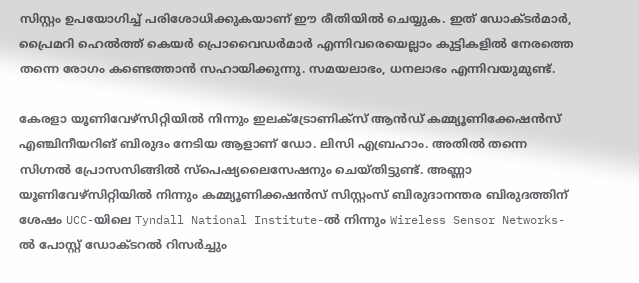സിസ്റ്റം ഉപയോഗിച്ച് പരിശോധിക്കുകയാണ് ഈ രീതിയില്‍ ചെയ്യുക. ഇത് ഡോക്ടര്‍മാര്‍, പ്രൈമറി ഹെല്‍ത്ത് കെയര്‍ പ്രൊവൈഡര്‍മാര്‍ എന്നിവരെയെല്ലാം കുട്ടികളില്‍ നേരത്തെ തന്നെ രോഗം കണ്ടെത്താന്‍ സഹായിക്കുന്നു. സമയലാഭം, ധനലാഭം എന്നിവയുമുണ്ട്.

കേരളാ യൂണിവേഴ്‌സിറ്റിയില്‍ നിന്നും ഇലക്ട്രോണിക്‌സ് ആന്‍ഡ് കമ്മ്യൂണിക്കേഷന്‍സ് എഞ്ചിനീയറിങ് ബിരുദം നേടിയ ആളാണ് ഡോ. ലിസി എബ്രഹാം. അതില്‍ തന്നെ സിഗ്നല്‍ പ്രോസസിങ്ങില്‍ സ്‌പെഷ്യലൈസേഷനും ചെയ്തിട്ടുണ്ട്. അണ്ണാ യൂണിവേഴ്‌സിറ്റിയില്‍ നിന്നും കമ്മ്യൂണിക്കഷന്‍സ് സിസ്റ്റംസ് ബിരുദാനന്തര ബിരുദത്തിന് ശേഷം UCC-യിലെ Tyndall National Institute-ല്‍ നിന്നും Wireless Sensor Networks-ല്‍ പോസ്റ്റ് ഡോക്ടറല്‍ റിസര്‍ച്ചും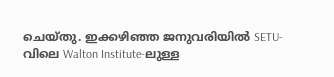ചെയ്തു. ഇക്കഴിഞ്ഞ ജനുവരിയില്‍ SETU-വിലെ Walton Institute-ലുള്ള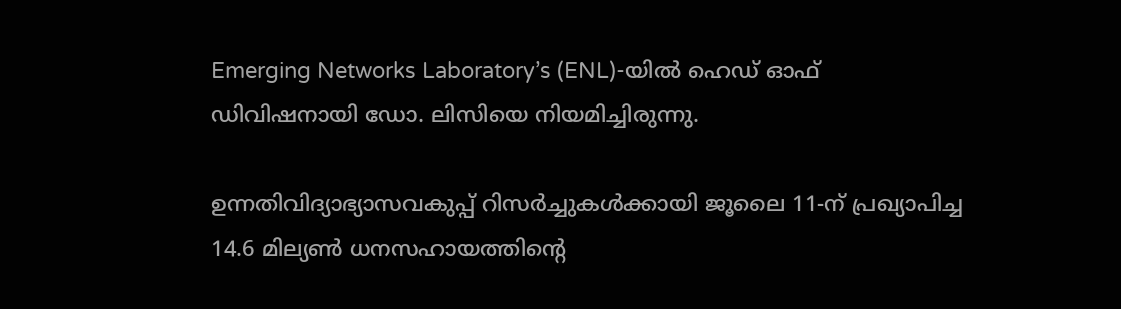Emerging Networks Laboratory’s (ENL)-യില്‍ ഹെഡ് ഓഫ് ഡിവിഷനായി ഡോ. ലിസിയെ നിയമിച്ചിരുന്നു.

ഉന്നതിവിദ്യാഭ്യാസവകുപ്പ് റിസര്‍ച്ചുകള്‍ക്കായി ജൂലൈ 11-ന് പ്രഖ്യാപിച്ച 14.6 മില്യണ്‍ ധനസഹായത്തിന്റെ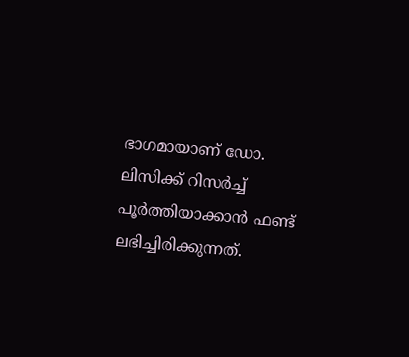ഭാഗമായാണ് ഡോ. ലിസിക്ക് റിസര്‍ച്ച് പൂര്‍ത്തിയാക്കാന്‍ ഫണ്ട് ലഭിച്ചിരിക്കുന്നത്.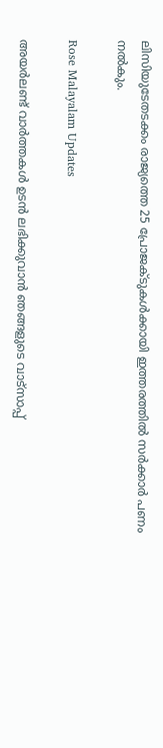ലിസിയുടേതടക്കം രാജ്യത്തെ 25 പ്രോജക്ടുകള്‍ക്കായി ഇത്തരത്തില്‍ സര്‍ക്കാര്‍ പണം നല്‍കും.

Rose Malayalam Updates

അയർലണ്ട് വാർത്തകൾ ഉടൻ ലഭിക്കുവാൻ ഞങ്ങളുടെ വാട്സാപ്പ്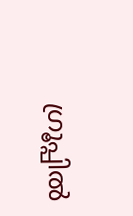ഗ്രൂപ്പിൽ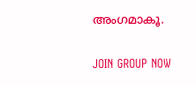അംഗമാകൂ.

JOIN GROUP NOW